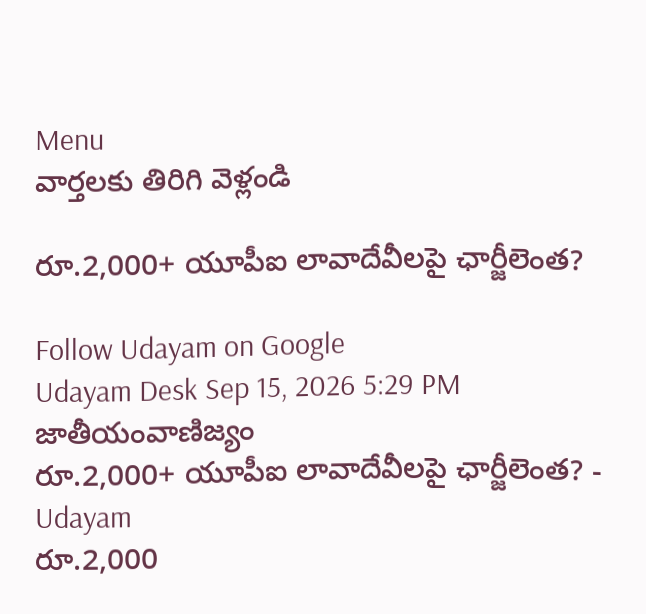Menu
వార్తలకు తిరిగి వెళ్లండి

రూ.2,000+ యూపీఐ లావాదేవీలపై ఛార్జీలెంత?

Follow Udayam on Google
Udayam Desk Sep 15, 2026 5:29 PM జాతీయంవాణిజ్యం
రూ.2,000+ యూపీఐ లావాదేవీలపై ఛార్జీలెంత? - Udayam
రూ.2,000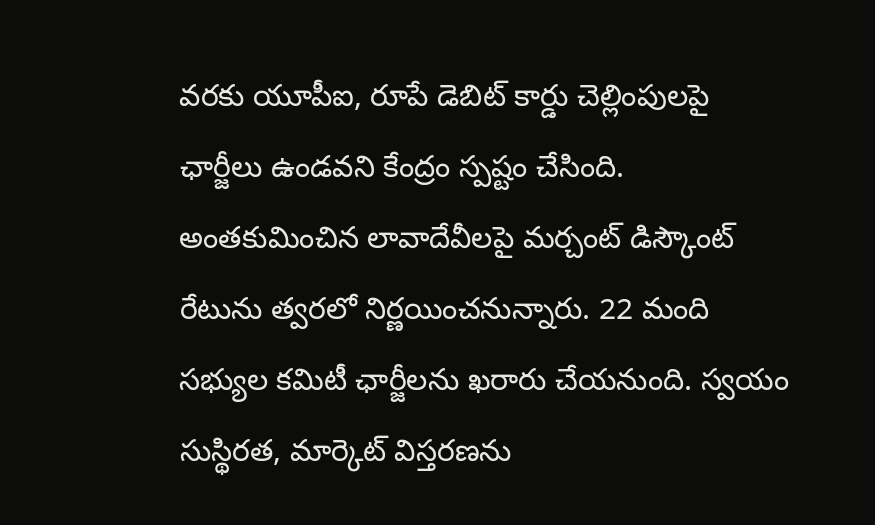వరకు యూపీఐ, రూపే డెబిట్‌ కార్డు చెల్లింపులపై ఛార్జీలు ఉండవని కేంద్రం స్పష్టం చేసింది. అంతకుమించిన లావాదేవీలపై మర్చంట్‌ డిస్కౌంట్‌ రేటును త్వరలో నిర్ణయించనున్నారు. 22 మంది సభ్యుల కమిటీ ఛార్జీలను ఖరారు చేయనుంది. స్వయం సుస్థిరత, మార్కెట్‌ విస్తరణను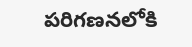పరిగణనలోకి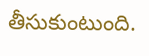తీసుకుంటుంది.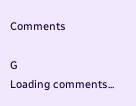Comments

G
Loading comments...